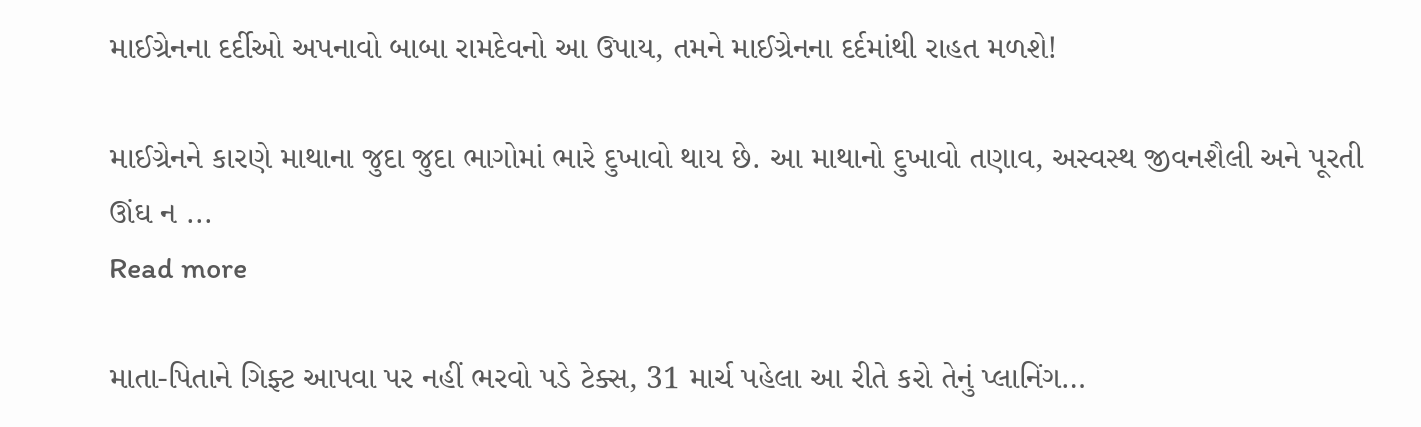માઈગ્રેનના દર્દીઓ અપનાવો બાબા રામદેવનો આ ઉપાય, તમને માઈગ્રેનના દર્દમાંથી રાહત મળશે!

માઈગ્રેનને કારણે માથાના જુદા જુદા ભાગોમાં ભારે દુખાવો થાય છે. આ માથાનો દુખાવો તણાવ, અસ્વસ્થ જીવનશૈલી અને પૂરતી ઊંઘ ન ...
Read more

માતા-પિતાને ગિફ્ટ આપવા પર નહીં ભરવો પડે ટેક્સ, 31 માર્ચ પહેલા આ રીતે કરો તેનું પ્લાનિંગ…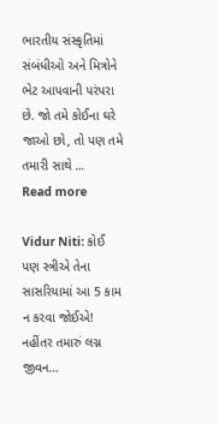ભારતીય સંસ્કૃતિમાં સંબંધીઓ અને મિત્રોને ભેટ આપવાની પરંપરા છે. જો તમે કોઈના ઘરે જાઓ છો, તો પણ તમે તમારી સાથે ...
Read more

Vidur Niti: કોઈ પણ સ્ત્રીએ તેના સાસરિયામાં આ 5 કામ ન કરવા જોઈએ! નહીંતર તમારું લગ્ન જીવન…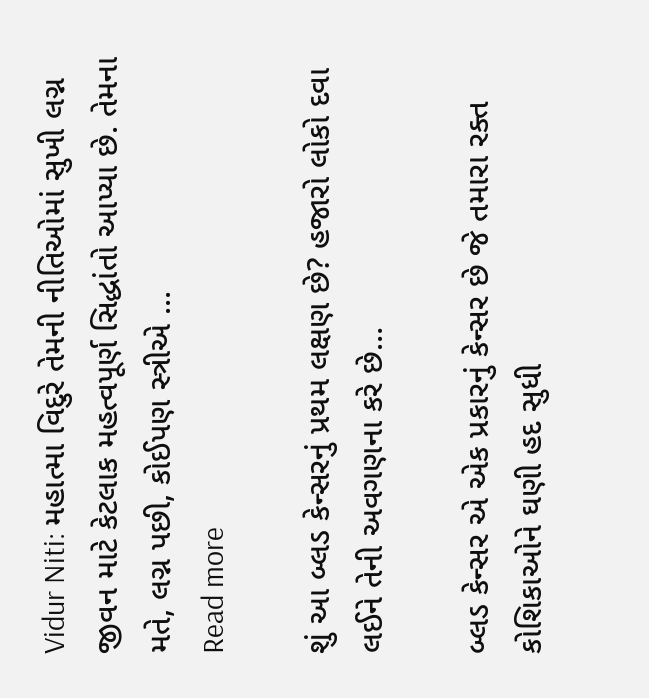Vidur Niti: મહાત્મા વિદુરે તેમની નીતિઓમાં સુખી લગ્ન જીવન માટે કેટલાક મહત્વપૂર્ણ સિદ્ધાંતો આપ્યા છે. તેમના મતે, લગ્ન પછી, કોઈપણ સ્ત્રીએ ...
Read more

શું આ બ્લડ કેન્સરનું પ્રથમ લક્ષણ છે? હજારો લોકો દવા લઈને તેની અવગણના કરે છે…

બ્લડ કેન્સર એ એક પ્રકારનું કેન્સર છે જે તમારા રક્ત કોશિકાઓને ઘણી હદ સુધી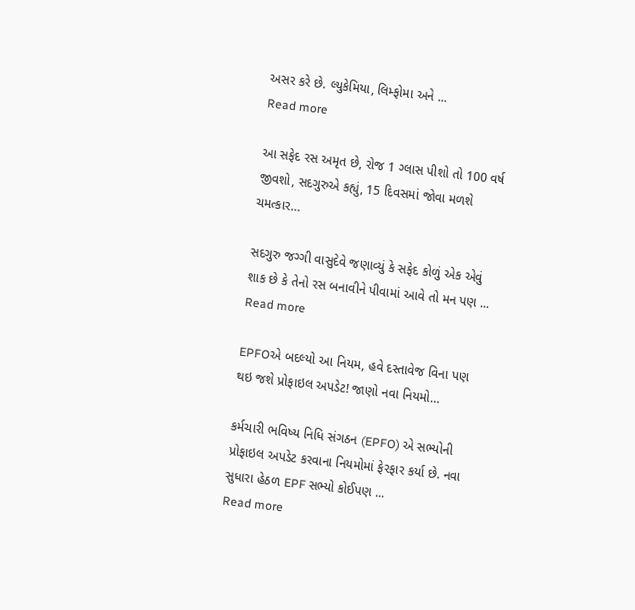અસર કરે છે. લ્યુકેમિયા, લિમ્ફોમા અને ...
Read more

આ સફેદ રસ અમૃત છે, રોજ 1 ગ્લાસ પીશો તો 100 વર્ષ જીવશો, સદગુરુએ કહ્યું, 15 દિવસમાં જોવા મળશે ચમત્કાર…

સદગુરુ જગ્ગી વાસુદેવે જણાવ્યું કે સફેદ કોળું એક એવું શાક છે કે તેનો રસ બનાવીને પીવામાં આવે તો મન પણ ...
Read more

EPFOએ બદલ્યો આ નિયમ, હવે દસ્તાવેજ વિના પણ થઇ જશે પ્રોફાઇલ અપડેટ! જાણો નવા નિયમો…

કર્મચારી ભવિષ્ય નિધિ સંગઠન (EPFO) એ સભ્યોની પ્રોફાઇલ અપડેટ કરવાના નિયમોમાં ફેરફાર કર્યા છે. નવા સુધારા હેઠળ EPF સભ્યો કોઈપણ ...
Read more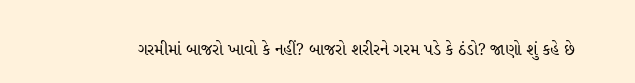ગરમીમાં બાજરો ખાવો કે નહીં? બાજરો શરીરને ગરમ પડે કે ઠંડો? જાણો શું કહે છે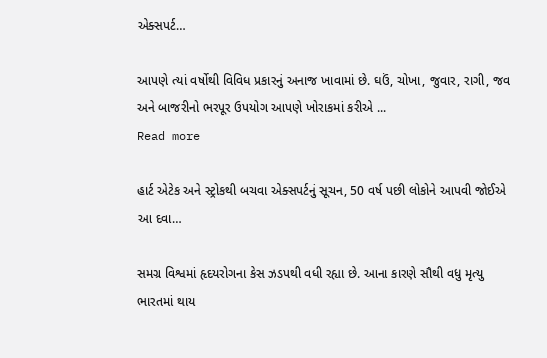એક્સપર્ટ…

આપણે ત્યાં વર્ષોથી વિવિધ પ્રકારનું અનાજ ખાવામાં છે. ઘઉં, ચોખા, જુવાર, રાગી, જવ અને બાજરીનો ભરપૂર ઉપયોગ આપણે ખોરાકમાં કરીએ ...
Read more

હાર્ટ એટેક અને સ્ટ્રોકથી બચવા એક્સપર્ટનું સૂચન, 50 વર્ષ પછી લોકોને આપવી જોઈએ આ દવા…

સમગ્ર વિશ્વમાં હૃદયરોગના કેસ ઝડપથી વધી રહ્યા છે. આના કારણે સૌથી વધુ મૃત્યુ ભારતમાં થાય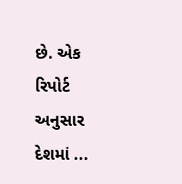છે. એક રિપોર્ટ અનુસાર દેશમાં ...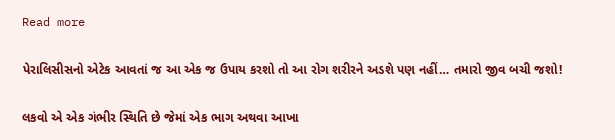Read more

પેરાલિસીસનો એટેક આવતાં જ આ એક જ ઉપાય કરશો તો આ રોગ શરીરને અડશે પણ નહીં… તમારો જીવ બચી જશો!

લકવો એ એક ગંભીર સ્થિતિ છે જેમાં એક ભાગ અથવા આખા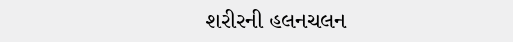શરીરની હલનચલન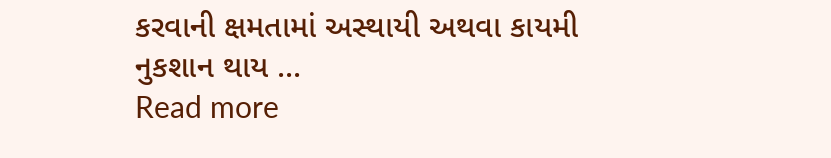કરવાની ક્ષમતામાં અસ્થાયી અથવા કાયમી નુકશાન થાય ...
Read more